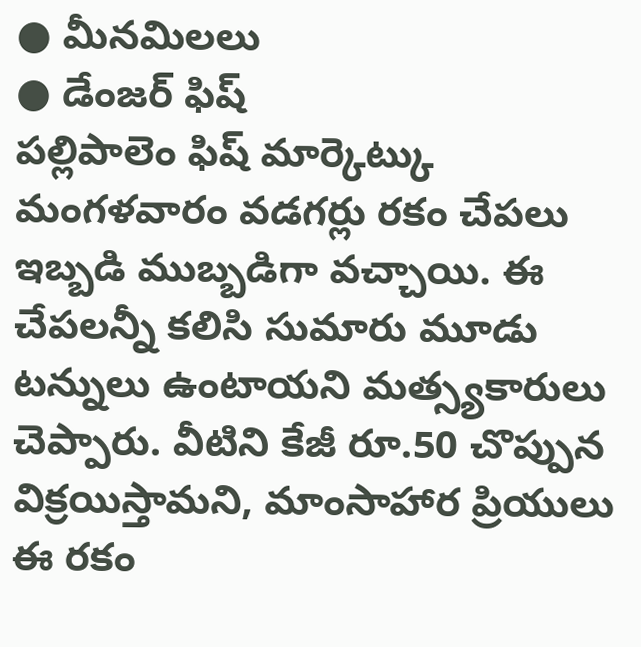● మీనమిలలు
● డేంజర్ ఫిష్
పల్లిపాలెం ఫిష్ మార్కెట్కు మంగళవారం వడగర్లు రకం చేపలు ఇబ్బడి ముబ్బడిగా వచ్చాయి. ఈ చేపలన్నీ కలిసి సుమారు మూడు టన్నులు ఉంటాయని మత్స్యకారులు చెప్పారు. వీటిని కేజీ రూ.50 చొప్పున విక్రయిస్తామని, మాంసాహార ప్రియులు ఈ రకం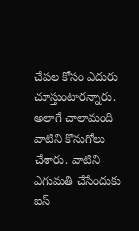చేపల కోసం ఎదురు చూస్తుంటారన్నారు. అలాగే చాలామంది వాటిని కొనుగోలు చేశారు. వాటిని ఎగుమతి చేసేందుకు ఐస్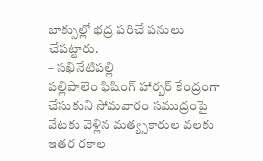బాక్సుల్లో భద్ర పరిచే పనులు చేపట్టారు.
– సఖినేటిపల్లి
పల్లిపాలెం ఫిషింగ్ హార్బర్ కేంద్రంగా చేసుకుని సోమవారం సముద్రంపై వేటకు వెళ్లిన మత్య్సకారుల వలకు ఇతర రకాల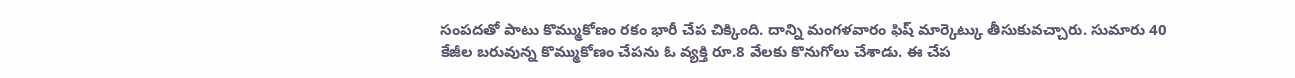సంపదతో పాటు కొమ్ముకోణం రకం భారీ చేప చిక్కింది. దాన్ని మంగళవారం ఫిష్ మార్కెట్కు తీసుకువచ్చారు. సుమారు 40 కేజీల బరువున్న కొమ్ముకోణం చేపను ఓ వ్యక్తి రూ.8 వేలకు కొనుగోలు చేశాడు. ఈ చేప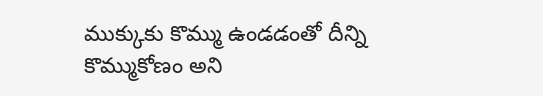ముక్కుకు కొమ్ము ఉండడంతో దీన్ని కొమ్ముకోణం అని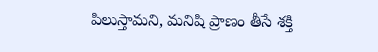పిలుస్తామని, మనిషి ప్రాణం తీసే శక్తి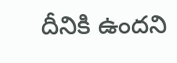దీనికి ఉందని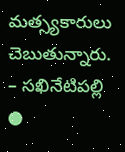మత్స్యకారులు చెబుతున్నారు.
– సఖినేటిపల్లి
●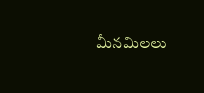మీనమిలలు